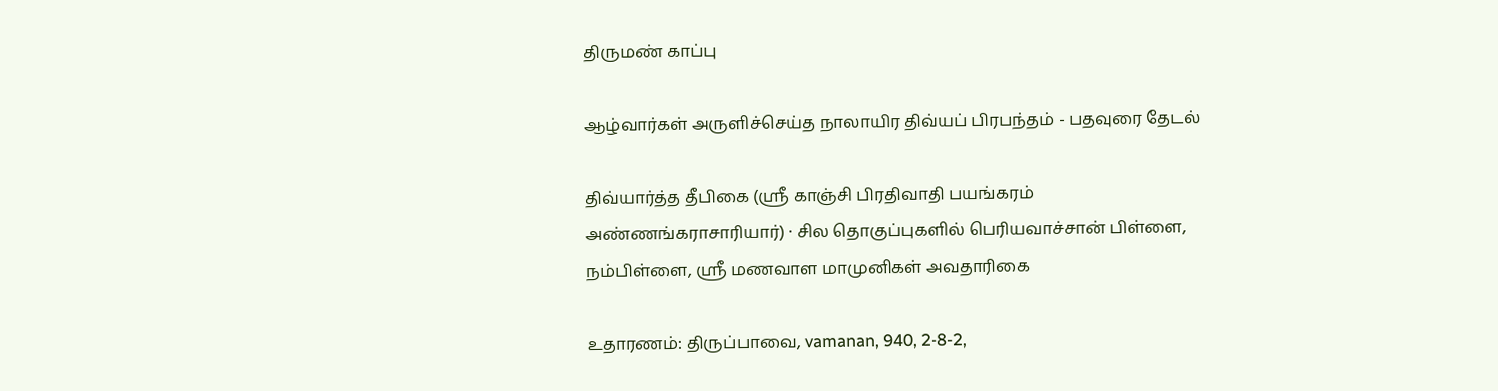திருமண் காப்பு

ஆழ்வார்கள் அருளிச்செய்த நாலாயிர திவ்யப் பிரபந்தம் - பதவுரை தேடல்

திவ்யார்த்த தீபிகை (ஸ்ரீ காஞ்சி பிரதிவாதி பயங்கரம் அண்ணங்கராசாரியார்) · சில தொகுப்புகளில் பெரியவாச்சான் பிள்ளை, நம்பிள்ளை, ஸ்ரீ மணவாள மாமுனிகள் அவதாரிகை

உதாரணம்: திருப்பாவை, vamanan, 940, 2-8-2,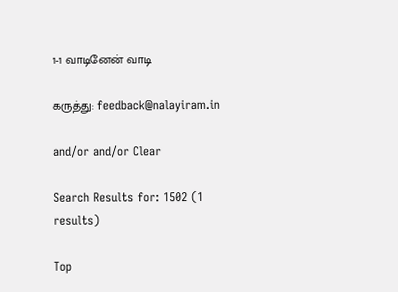1-1 வாடினேன் வாடி

கருத்து: feedback@nalayiram.in

and/or and/or Clear

Search Results for: 1502 (1 results)

Top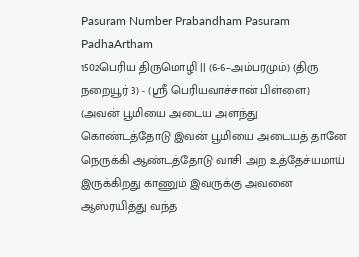Pasuram Number Prabandham Pasuram PadhaArtham
1502பெரிய திருமொழி || (6-6–அம்பரமும்) (திரு நறையூர் 3) - (ஸ்ரீ பெரியவாச்சான் பிள்ளை) (அவன் பூமியை அடைய அளந்து கொண்டத்தோடு இவன் பூமியை அடையத் தானே நெருக்கி ஆண்டத்தோடு வாசி அற உத்தேச்யமாய் இருக்கிறது காணும் இவருக்கு அவனை ஆஸ்ரயித்து வந்த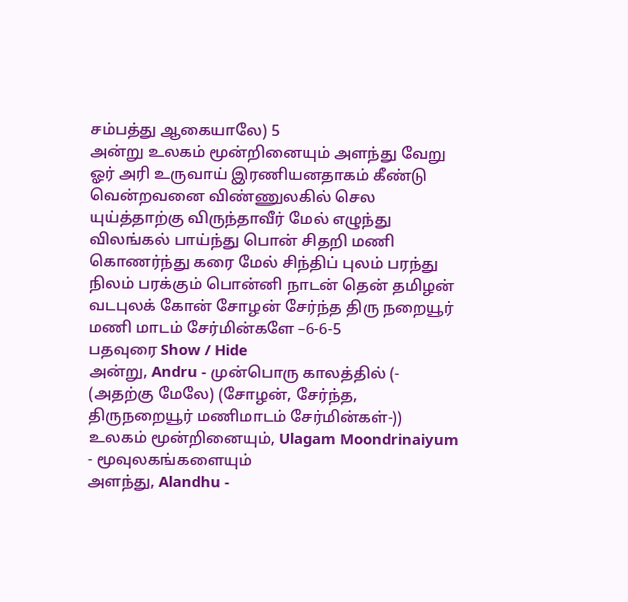சம்பத்து ஆகையாலே) 5
அன்று உலகம் மூன்றினையும் அளந்து வேறு ஓர் அரி உருவாய் இரணியனதாகம் கீண்டு வென்றவனை விண்ணுலகில் செல யுய்த்தாற்கு விருந்தாவீர் மேல் எழுந்து விலங்கல் பாய்ந்து பொன் சிதறி மணி கொணர்ந்து கரை மேல் சிந்திப் புலம் பரந்து நிலம் பரக்கும் பொன்னி நாடன் தென் தமிழன் வடபுலக் கோன் சோழன் சேர்ந்த திரு நறையூர் மணி மாடம் சேர்மின்களே –6-6-5
பதவுரை Show / Hide
அன்று, Andru - முன்பொரு காலத்தில் (- (அதற்கு மேலே) (சோழன், சேர்ந்த, திருநறையூர் மணிமாடம் சேர்மின்கள்-))
உலகம் மூன்றினையும், Ulagam Moondrinaiyum - மூவுலகங்களையும்
அளந்து, Alandhu -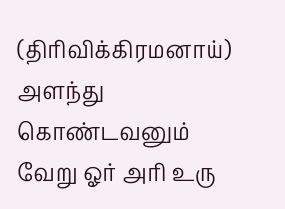(திரிவிக்கிரமனாய்) அளந்து கொண்டவனும்
வேறு ஓர் அரி உரு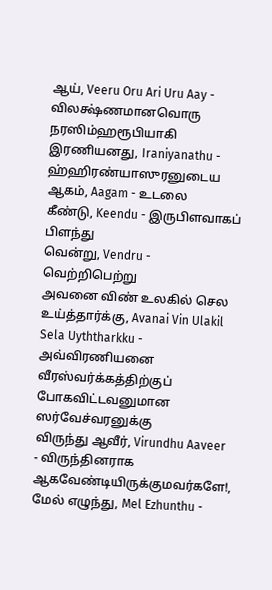ஆய், Veeru Oru Ari Uru Aay - விலக்ஷ்ணமானவொரு நரஸிம்ஹரூபியாகி
இரணியனது, Iraniyanathu - ஹ்ஹிரண்யாஸுரனுடைய
ஆகம், Aagam - உடலை
கீண்டு, Keendu - இருபிளவாகப் பிளந்து
வென்று, Vendru - வெற்றிபெற்று
அவனை விண் உலகில் செல உய்த்தார்க்கு, Avanai Vin Ulakil Sela Uyththarkku - அவ்விரணியனை வீரஸ்வர்க்கத்திற்குப் போகவிட்டவனுமான ஸர்வேச்வரனுக்கு
விருந்து ஆவீர், Virundhu Aaveer - விருந்தினராக ஆகவேண்டியிருக்குமவர்களே!,
மேல் எழுந்து, Mel Ezhunthu -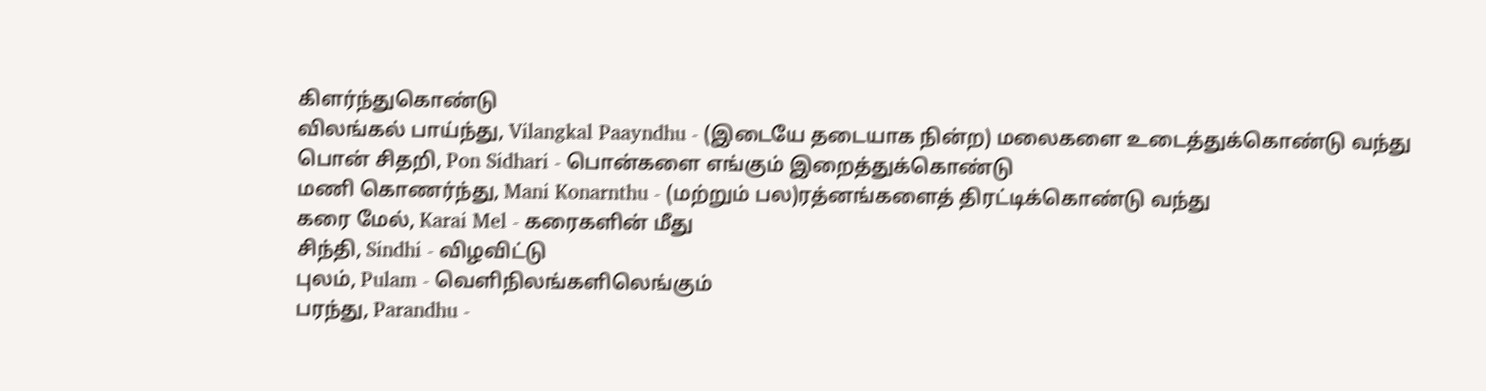கிளர்ந்துகொண்டு
விலங்கல் பாய்ந்து, Vilangkal Paayndhu - (இடையே தடையாக நின்ற) மலைகளை உடைத்துக்கொண்டு வந்து
பொன் சிதறி, Pon Sidhari - பொன்களை எங்கும் இறைத்துக்கொண்டு
மணி கொணர்ந்து, Mani Konarnthu - (மற்றும் பல)ரத்னங்களைத் திரட்டிக்கொண்டு வந்து
கரை மேல், Karai Mel - கரைகளின் மீது
சிந்தி, Sindhi - விழவிட்டு
புலம், Pulam - வெளிநிலங்களிலெங்கும்
பரந்து, Parandhu -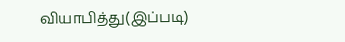வியாபித்து(இப்படி)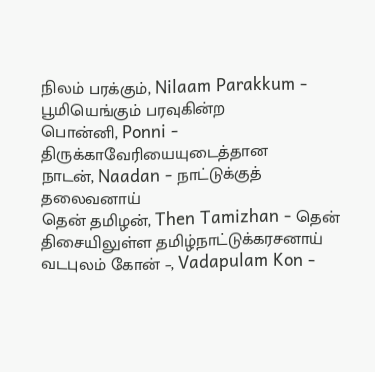நிலம் பரக்கும், Nilaam Parakkum - பூமியெங்கும் பரவுகின்ற
பொன்னி, Ponni - திருக்காவேரியையுடைத்தான
நாடன், Naadan - நாட்டுக்குத் தலைவனாய்
தென் தமிழன், Then Tamizhan - தென் திசையிலுள்ள தமிழ்நாட்டுக்கரசனாய்
வடபுலம் கோன் –, Vadapulam Kon -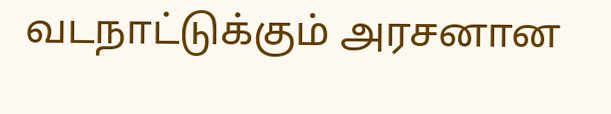வடநாட்டுக்கும் அரசனான